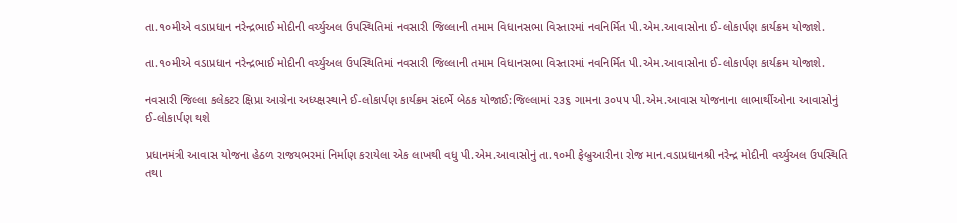તા.૧૦મીએ વડાપ્રધાન નરેન્દ્રભાઈ મોદીની વર્ચ્યુઅલ ઉપસ્થિતિમાં નવસારી જિલ્લાની તમામ વિધાનસભા વિસ્તારમાં નવનિર્મિત પી.એમ.આવાસોના ઈ-લોકાર્પણ કાર્યક્રમ યોજાશે.

તા.૧૦મીએ વડાપ્રધાન નરેન્દ્રભાઈ મોદીની વર્ચ્યુઅલ ઉપસ્થિતિમાં નવસારી જિલ્લાની તમામ વિધાનસભા વિસ્તારમાં નવનિર્મિત પી.એમ.આવાસોના ઈ-લોકાર્પણ કાર્યક્રમ યોજાશે.

નવસારી જિલ્લા કલેકટર ક્ષિપ્રા આગ્રેના અધ્ય્ક્ષસ્થાને ઈ-લોકાર્પણ કાર્યક્રમ સંદર્ભે બેઠક યોજાઈ:જિલ્લામાં ૨૩૬ ગામના ૩૦૫૫ પી.એમ.આવાસ યોજનાના લાભાર્થીઓના આવાસોનું ઈ-લોકાર્પણ થશે

પ્રધાનમંત્રી આવાસ યોજના હેઠળ રાજયભરમાં નિર્માણ કરાયેલા એક લાખથી વધુ પી.એમ.આવાસોનું તા.૧૦મી ફેબ્રુઆરીના રોજ માન.વડાપ્રધાનશ્રી નરેન્દ્ર મોદીની વર્ચ્યુઅલ ઉપસ્થિતિ તથા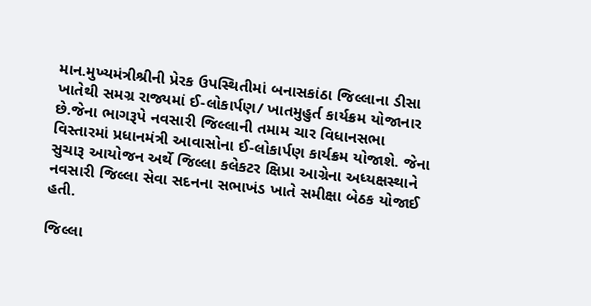માન.મુખ્યમંત્રીશ્રીની પ્રેરક ઉપસ્થિતીમાં બનાસકાંઠા જિલ્લાના ડીસા ખાતેથી સમગ્ર રાજ્યમાં ઈ-લોકાર્પણ/ ખાતમુહુર્ત કાર્યક્રમ યોજાનાર છે.જેના ભાગરૂપે નવસારી જિલ્લાની તમામ ચાર વિધાનસભા વિસ્તારમાં પ્રધાનમંત્રી આવાસોના ઈ-લોકાર્પણ કાર્યક્રમ યોજાશે. જેના સુચારૂ આયોજન અર્થે જિલ્લા કલેકટર ક્ષિપ્રા આગ્રેના અધ્યક્ષસ્થાને નવસારી જિલ્લા સેવા સદનના સભાખંડ ખાતે સમીક્ષા બેઠક યોજાઈ હતી.

જિલ્લા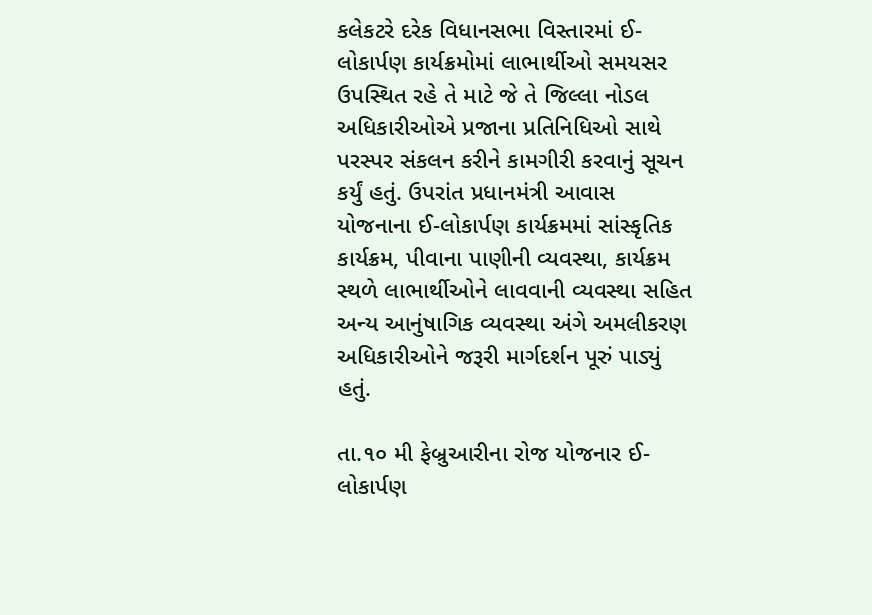કલેકટરે દરેક વિધાનસભા વિસ્તારમાં ઈ-લોકાર્પણ કાર્યક્રમોમાં લાભાર્થીઓ સમયસર ઉપસ્થિત રહે તે માટે જે તે જિલ્લા નોડલ અધિકારીઓએ પ્રજાના પ્રતિનિધિઓ સાથે પરસ્પર સંકલન કરીને કામગીરી કરવાનું સૂચન કર્યું હતું. ઉપરાંત પ્રધાનમંત્રી આવાસ યોજનાના ઈ-લોકાર્પણ કાર્યક્રમમાં સાંસ્કૃતિક કાર્યક્રમ, પીવાના પાણીની વ્યવસ્થા, કાર્યક્રમ સ્થળે લાભાર્થીઓને લાવવાની વ્યવસ્થા સહિત અન્ય આનુંષાગિક વ્યવસ્થા અંગે અમલીકરણ અધિકારીઓને જરૂરી માર્ગદર્શન પૂરું પાડ્યું હતું.

તા.૧૦ મી ફેબ્રુઆરીના રોજ યોજનાર ઈ-લોકાર્પણ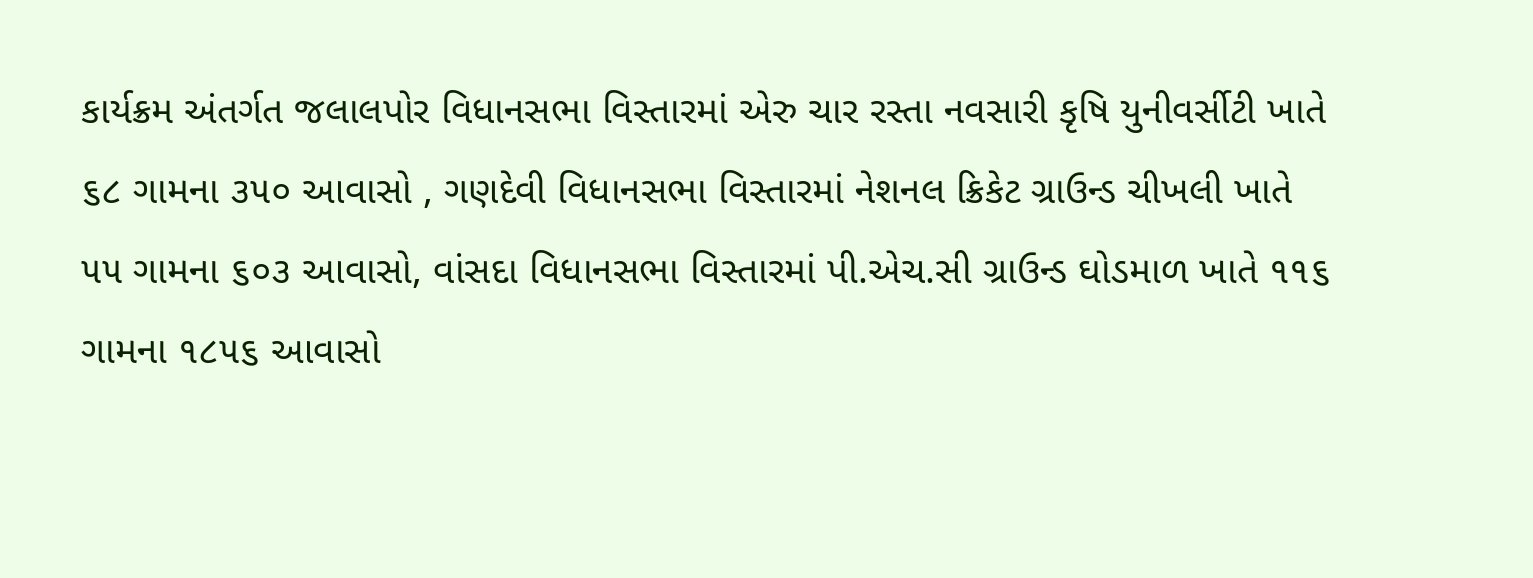કાર્યક્રમ અંતર્ગત જલાલપોર વિધાનસભા વિસ્તારમાં એરુ ચાર રસ્તા નવસારી કૃષિ યુનીવર્સીટી ખાતે ૬૮ ગામના ૩૫૦ આવાસો , ગણદેવી વિધાનસભા વિસ્તારમાં નેશનલ ક્રિકેટ ગ્રાઉન્ડ ચીખલી ખાતે ૫૫ ગામના ૬૦૩ આવાસો, વાંસદા વિધાનસભા વિસ્તારમાં પી.એચ.સી ગ્રાઉન્ડ ઘોડમાળ ખાતે ૧૧૬ ગામના ૧૮૫૬ આવાસો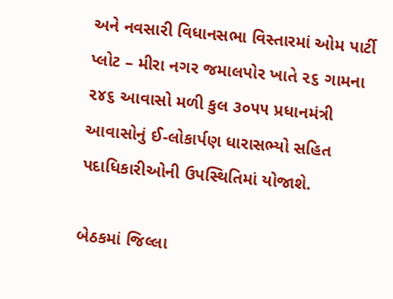અને નવસારી વિધાનસભા વિસ્તારમાં ઓમ પાર્ટી પ્લોટ – મીરા નગર જમાલપોર ખાતે ૨૬ ગામના ૨૪૬ આવાસો મળી કુલ ૩૦૫૫ પ્રધાનમંત્રી આવાસોનું ઈ-લોકાર્પણ ધારાસભ્યો સહિત પદાધિકારીઓની ઉપસ્થિતિમાં યોજાશે.

બેઠકમાં જિલ્લા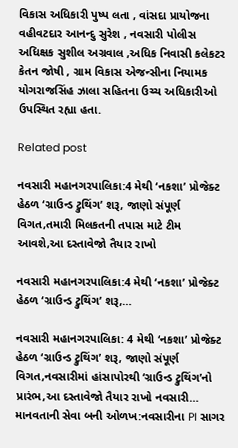વિકાસ અધિકારી પુષ્પ લતા , વાંસદા પ્રાયોજના વહીવટદાર આનન્દુ સુરેશ , નવસારી પોલીસ અધિક્ષક સુશીલ અગ્રવાલ ,અધિક નિવાસી કલેકટર કેતન જોષી , ગ્રામ વિકાસ એજન્સીના નિયામક યોગરાજસિંહ ઝાલા સહિતના ઉચ્ચ અધિકારીઓ ઉપસ્થિત રહ્યા હતા.

Related post

નવસારી મહાનગરપાલિકા:4 મેથી ‘નકશા’ પ્રોજેક્ટ હેઠળ ‘ગ્રાઉન્ડ ટ્રુથિંગ’ શરૂ, જાણો સંપૂર્ણ વિગત,તમારી મિલકતની તપાસ માટે ટીમ આવશે,આ દસ્તાવેજો તૈયાર રાખો

નવસારી મહાનગરપાલિકા:4 મેથી ‘નકશા’ પ્રોજેક્ટ હેઠળ ‘ગ્રાઉન્ડ ટ્રુથિંગ’ શરૂ,…

નવસારી મહાનગરપાલિકા: 4 મેથી ‘નકશા’ પ્રોજેક્ટ હેઠળ ‘ગ્રાઉન્ડ ટ્રુથિંગ’ શરૂ, જાણો સંપૂર્ણ વિગત,નવસારીમાં હાંસાપોરથી ‘ગ્રાઉન્ડ ટ્રુથિંગ’નો પ્રારંભ,આ દસ્તાવેજો તૈયાર રાખો નવસારી…
માનવતાની સેવા બની ઓળખ:નવસારીના PI સાગર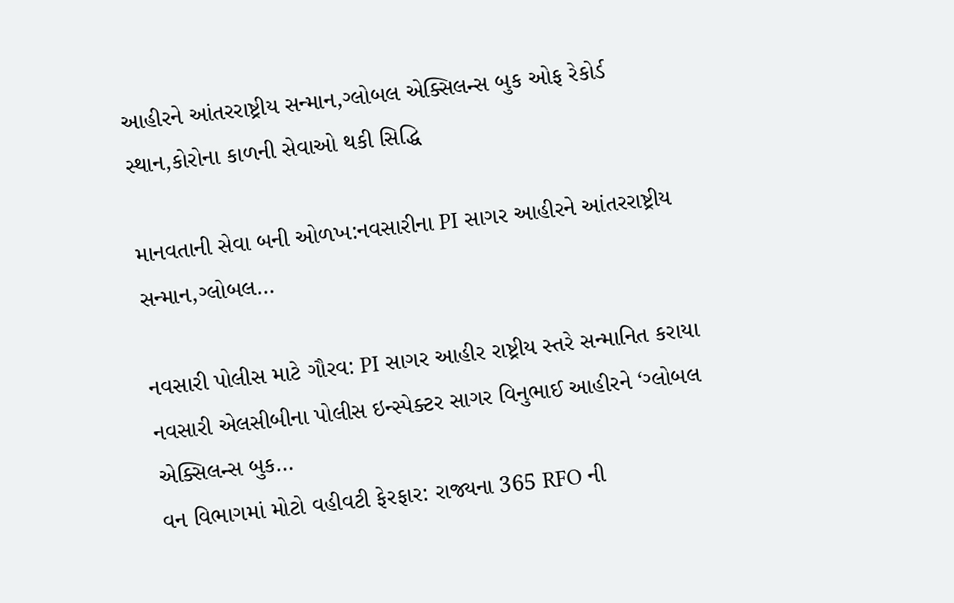આહીરને આંતરરાષ્ટ્રીય સન્માન,ગ્લોબલ એક્સિલન્સ બુક ઓફ રેકોર્ડ સ્થાન,કોરોના કાળની સેવાઓ થકી સિદ્ધિ

માનવતાની સેવા બની ઓળખ:નવસારીના PI સાગર આહીરને આંતરરાષ્ટ્રીય સન્માન,ગ્લોબલ…

નવસારી પોલીસ માટે ગૌરવ: PI સાગર આહીર રાષ્ટ્રીય સ્તરે સન્માનિત કરાયા નવસારી એલસીબીના પોલીસ ઇન્સ્પેક્ટર સાગર વિનુભાઈ આહીરને ‘ગ્લોબલ એક્સિલન્સ બુક…
વન વિભાગમાં મોટો વહીવટી ફેરફાર: રાજ્યના 365 RFO ની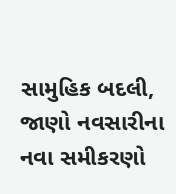સામુહિક બદલી, જાણો નવસારીના નવા સમીકરણો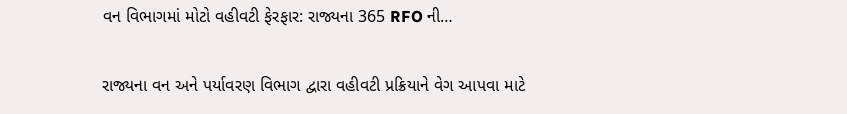વન વિભાગમાં મોટો વહીવટી ફેરફાર: રાજ્યના 365 RFO ની…

રાજ્યના વન અને પર્યાવરણ વિભાગ દ્વારા વહીવટી પ્રક્રિયાને વેગ આપવા માટે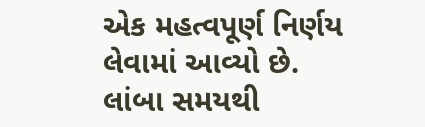એક મહત્વપૂર્ણ નિર્ણય લેવામાં આવ્યો છે. લાંબા સમયથી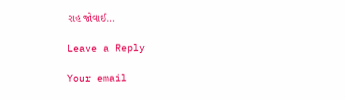રાહ જોવાઈ…

Leave a Reply

Your email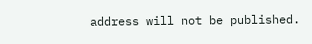address will not be published.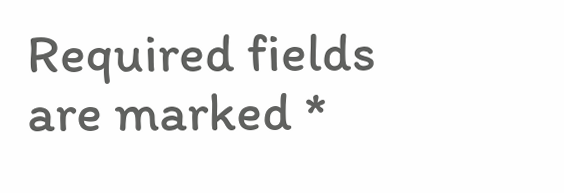Required fields are marked *